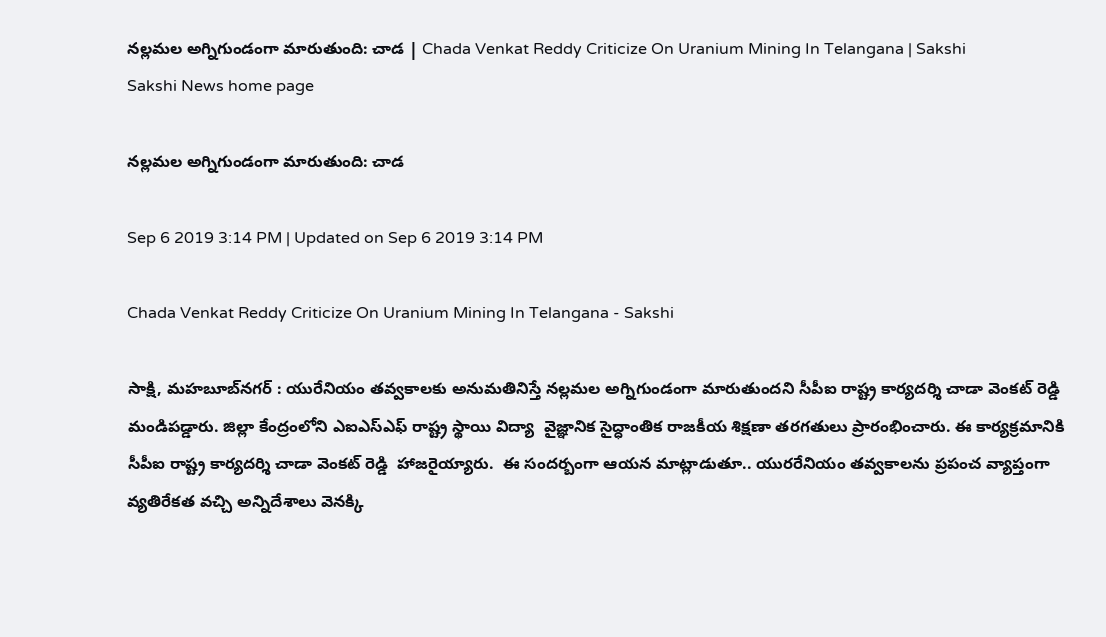నల్లమల అగ్నిగుండంగా మారుతుంది: చాడ | Chada Venkat Reddy Criticize On Uranium Mining In Telangana | Sakshi
Sakshi News home page

నల్లమల అగ్నిగుండంగా మారుతుంది: చాడ

Sep 6 2019 3:14 PM | Updated on Sep 6 2019 3:14 PM

Chada Venkat Reddy Criticize On Uranium Mining In Telangana - Sakshi

సాక్షి, మహబూబ్‌నగర్‌ : యురేనియం తవ్వకాలకు అనుమతినిస్తే నల్లమల అగ్నిగుండంగా మారుతుందని సీపీఐ రాష్ట్ర కార్యదర్శి చాడా వెంకట్‌ రెడ్డి మండిపడ్డారు. జిల్లా కేంద్రంలోని ఎఐఎస్‌ఎఫ్‌ రాష్ట్ర స్థాయి విద్యా  వైజ్ఞానిక సైద్ధాంతిక రాజకీయ శిక్షణా తరగతులు ప్రారంభించారు. ఈ కార్యక్రమానికి సీపీఐ రాష్ట్ర కార్యదర్శి చాడా వెంకట్‌ రెడ్డి  హాజరైయ్యారు.  ఈ సందర్బంగా ఆయన మాట్లాడుతూ.. యురరేనియం తవ్వకాలను ప్రపంచ వ్యాప్తంగా వ్యతిరేకత వచ్చి అన్నిదేశాలు వెనక్కి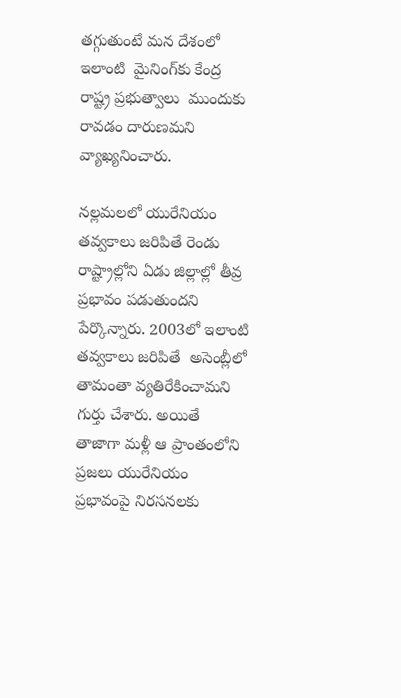తగ్గుతుంటే మన దేశంలో ఇలాంటి  మైనింగ్‌కు కేంద్ర రాష్ట్ర ప్రభుత్వాలు  ముందుకు రావడం దారుణమని వ్యాఖ్యనించారు.

నల్లమలలో యురేనియం తవ్వకాలు జరిపితే రెండు రాష్ట్రాల్లోని ఏడు జిల్లాల్లో తీవ్ర ప్రభావం పడుతుందని పేర్కొన్నారు. 2003లో ఇలాంటి తవ్వకాలు జరిపితే  అసెంబ్లీలో తామంతా వ్యతిరేకించామని గుర్తు చేశారు. అయితే తాజాగా మళ్లీ ఆ ప్రాంతంలోని ప్రజలు యురేనియం ప్రభావంపై నిరసనలకు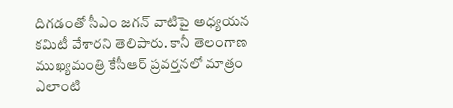దిగడంతో సీఎం జగన్ వాటిపై అధ్యయన కమిటీ వేశారని తెలిపారు. కానీ తెలంగాణ ముఖ్యమంత్రి కేసీఆర్‌ ప్రవర్తనలో మాత్రం ఎలాంటి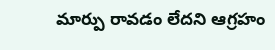మార్పు రావడం లేదని ఆగ్రహం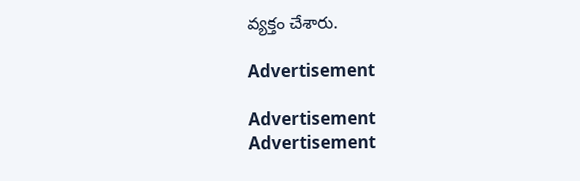వ్యక్తం చేశారు.

Advertisement

Advertisement
Advertisement